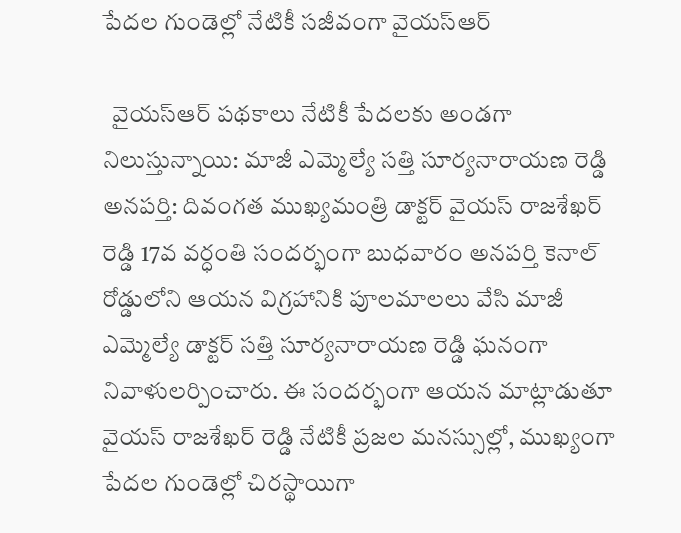పేదల గుండెల్లో నేటికీ సజీవంగా వైయస్‌ఆర్

  వైయస్‌ఆర్ పథకాలు నేటికీ పేదలకు అండగా నిలుస్తున్నాయి: మాజీ ఎమ్మెల్యే సత్తి సూర్యనారాయణ రెడ్డి అనపర్తి: దివంగత ముఖ్యమంత్రి డాక్టర్ వైయస్ రాజశేఖర్ రెడ్డి 17వ వర్ధంతి సందర్భంగా బుధవారం అనపర్తి కెనాల్ రోడ్డులోని ఆయన విగ్రహానికి పూలమాలలు వేసి మాజీ ఎమ్మెల్యే డాక్టర్ సత్తి సూర్యనారాయణ రెడ్డి ఘనంగా నివాళులర్పించారు. ఈ సందర్భంగా ఆయన మాట్లాడుతూ వైయస్ రాజశేఖర్ రెడ్డి నేటికీ ప్రజల మనస్సుల్లో, ముఖ్యంగా పేదల గుండెల్లో చిరస్థాయిగా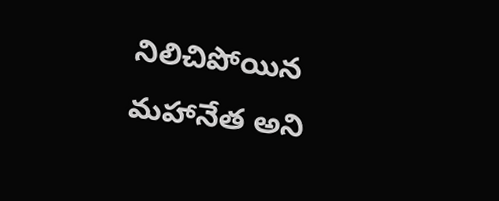నిలిచిపోయిన మహానేత అని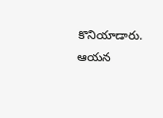కొనియాడారు. ఆయన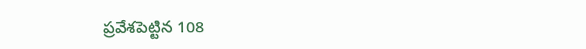ప్రవేశపెట్టిన 108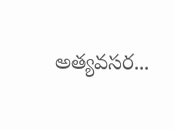అత్యవసర...